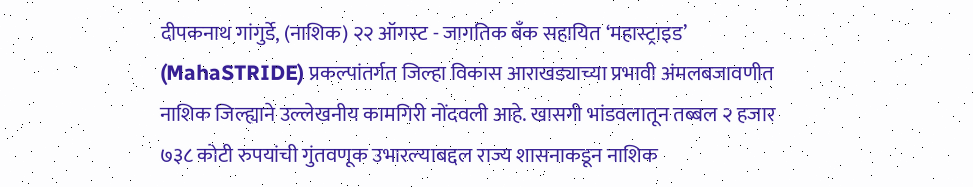दीपकनाथ गांगुर्डे, (नाशिक) २२ ऑगस्ट - जागतिक बँक सहायित ‘महास्ट्राइड’ (MahaSTRIDE) प्रकल्पांतर्गत जिल्हा विकास आराखड्याच्या प्रभावी अंमलबजावणीत नाशिक जिल्ह्याने उल्लेखनीय कामगिरी नोंदवली आहे. खासगी भांडवलातून तब्बल २ हजार ७३८ कोटी रुपयांची गुंतवणूक उभारल्याबद्दल राज्य शासनाकडून नाशिक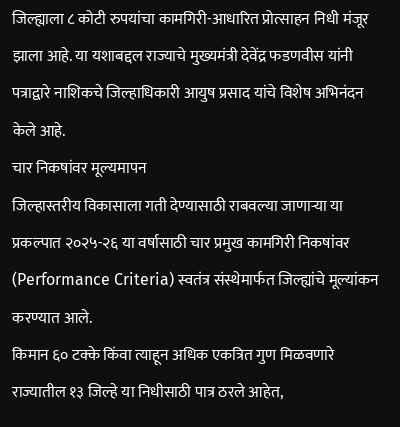जिल्ह्याला ८ कोटी रुपयांचा कामगिरी-आधारित प्रोत्साहन निधी मंजूर झाला आहे. या यशाबद्दल राज्याचे मुख्यमंत्री देवेंद्र फडणवीस यांनी पत्राद्वारे नाशिकचे जिल्हाधिकारी आयुष प्रसाद यांचे विशेष अभिनंदन केले आहे.
चार निकषांवर मूल्यमापन
जिल्हास्तरीय विकासाला गती देण्यासाठी राबवल्या जाणाऱ्या या प्रकल्पात २०२५-२६ या वर्षासाठी चार प्रमुख कामगिरी निकषांवर (Performance Criteria) स्वतंत्र संस्थेमार्फत जिल्ह्यांचे मूल्यांकन करण्यात आले.
किमान ६० टक्के किंवा त्याहून अधिक एकत्रित गुण मिळवणारे राज्यातील १३ जिल्हे या निधीसाठी पात्र ठरले आहेत,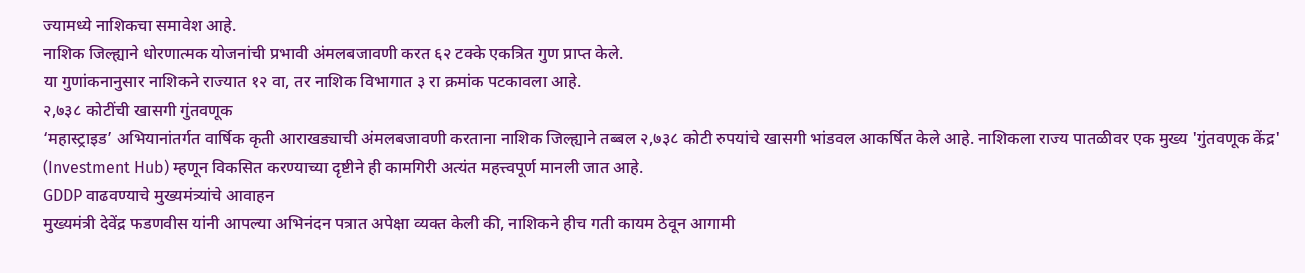ज्यामध्ये नाशिकचा समावेश आहे.
नाशिक जिल्ह्याने धोरणात्मक योजनांची प्रभावी अंमलबजावणी करत ६२ टक्के एकत्रित गुण प्राप्त केले.
या गुणांकनानुसार नाशिकने राज्यात १२ वा, तर नाशिक विभागात ३ रा क्रमांक पटकावला आहे.
२,७३८ कोटींची खासगी गुंतवणूक
‘महास्ट्राइड’ अभियानांतर्गत वार्षिक कृती आराखड्याची अंमलबजावणी करताना नाशिक जिल्ह्याने तब्बल २,७३८ कोटी रुपयांचे खासगी भांडवल आकर्षित केले आहे. नाशिकला राज्य पातळीवर एक मुख्य 'गुंतवणूक केंद्र' (Investment Hub) म्हणून विकसित करण्याच्या दृष्टीने ही कामगिरी अत्यंत महत्त्वपूर्ण मानली जात आहे.
GDDP वाढवण्याचे मुख्यमंत्र्यांचे आवाहन
मुख्यमंत्री देवेंद्र फडणवीस यांनी आपल्या अभिनंदन पत्रात अपेक्षा व्यक्त केली की, नाशिकने हीच गती कायम ठेवून आगामी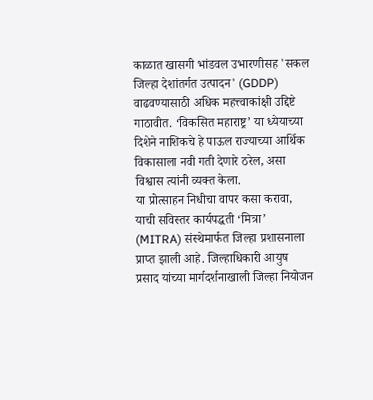काळात खासगी भांडवल उभारणीसह 'सकल जिल्हा देशांतर्गत उत्पादन' (GDDP) वाढवण्यासाठी अधिक महत्त्वाकांक्षी उद्दिष्टे गाठावीत. ‘विकसित महाराष्ट्र’ या ध्येयाच्या दिशेने नाशिकचे हे पाऊल राज्याच्या आर्थिक विकासाला नवी गती देणारे ठरेल, असा विश्वास त्यांनी व्यक्त केला.
या प्रोत्साहन निधीचा वापर कसा करावा, याची सविस्तर कार्यपद्धती ‘मित्रा’ (MITRA) संस्थेमार्फत जिल्हा प्रशासनाला प्राप्त झाली आहे. जिल्हाधिकारी आयुष प्रसाद यांच्या मार्गदर्शनाखाली जिल्हा नियोजन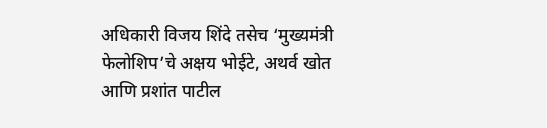अधिकारी विजय शिंदे तसेच ‘मुख्यमंत्री फेलोशिप’चे अक्षय भोईटे, अथर्व खोत आणि प्रशांत पाटील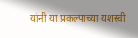यांनी या प्रकल्पाच्या यशस्वी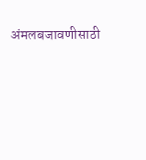अंमलबजावणीसाठी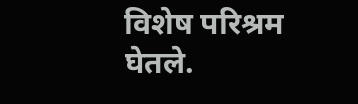विशेष परिश्रम घेतले.